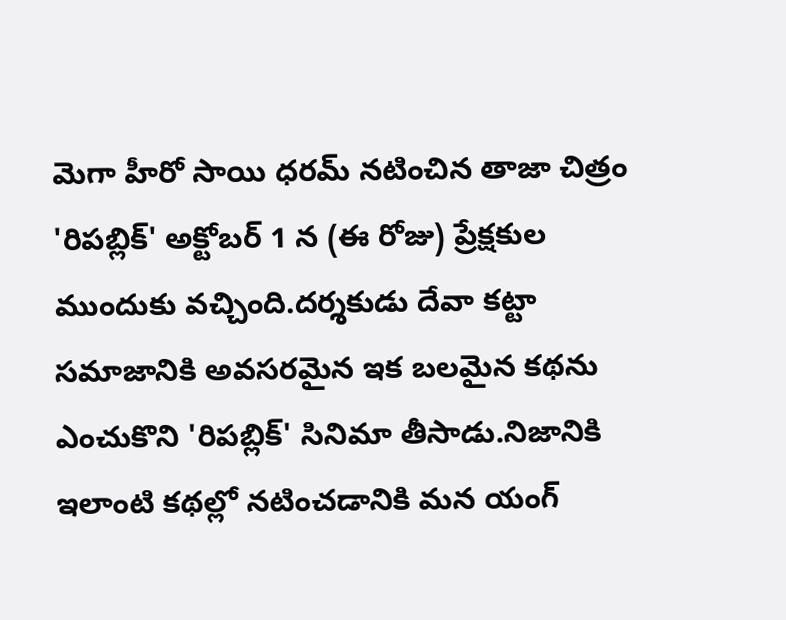మెగా హీరో సాయి ధరమ్ నటించిన తాజా చిత్రం 'రిపబ్లిక్' అక్టోబర్ 1 న (ఈ రోజు) ప్రేక్షకుల ముందుకు వచ్చింది.దర్శకుడు దేవా కట్టా సమాజానికి అవసరమైన ఇక బలమైన కథను ఎంచుకొని 'రిపబ్లిక్' సినిమా తీసాడు.నిజానికి ఇలాంటి కథల్లో నటించడానికి మన యంగ్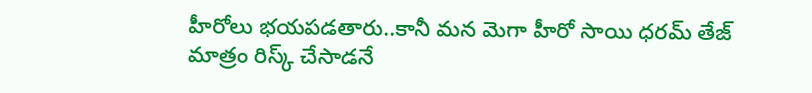హీరోలు భయపడతారు..కానీ మన మెగా హీరో సాయి ధరమ్ తేజ్ మాత్రం రిస్క్ చేసాడనే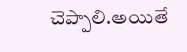చెప్పాలి.అయితే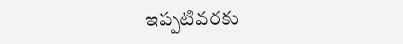ఇప్పటివరకు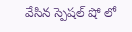వేసిన స్పెషల్ షో లో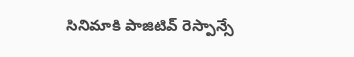సినిమాకి పాజిటివ్ రెస్పాన్సే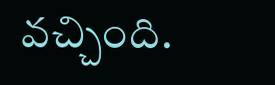వచ్చింది.